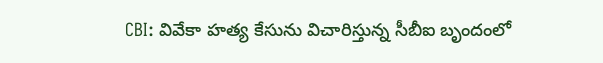CBI: వివేకా హత్య కేసును విచారిస్తున్న సీబీఐ బృందంలో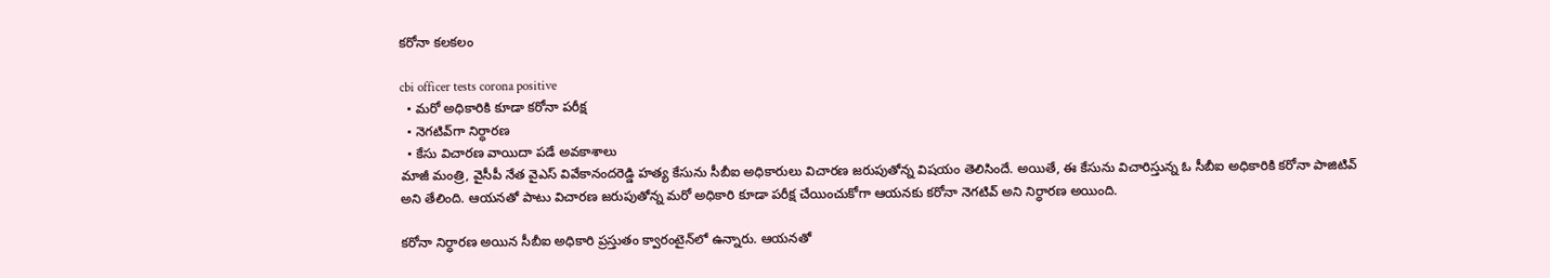కరోనా కలకలం

cbi officer tests corona positive
  • మరో అధికారికి కూడా కరోనా పరీక్ష
  • నెగటివ్‌గా నిర్ధారణ
  • కేసు విచారణ వాయిదా పడే అవకాశాలు
మాజీ మంత్రి, వైసీపీ నేత వైఎస్ వివేకానందరెడ్డి హత్య కేసును సీబీఐ అధికారులు విచారణ జరుపుతోన్న విషయం తెలిసిందే. అయితే, ఈ కేసును విచారిస్తున్న ఓ సీబీఐ అధికారికి కరోనా పాజిటివ్ అని తేలింది. ఆయనతో పాటు విచారణ జరుపుతోన్న మరో అధికారి కూడా పరీక్ష చేయించుకోగా ఆయనకు కరోనా నెగటివ్ అని నిర్ధారణ అయింది.

కరోనా నిర్ధారణ అయిన సీబీఐ అధికారి ప్రస్తుతం క్వారంటైన్‌లో ఉన్నారు. ఆయనతో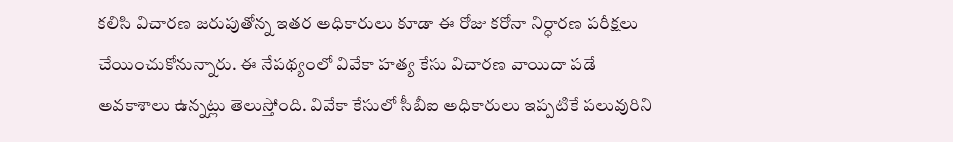కలిసి విచారణ జరుపుతోన్న ఇతర అధికారులు కూడా ఈ రోజు కరోనా నిర్ధారణ పరీక్షలు చేయించుకోనున్నారు. ఈ నేపథ్యంలో వివేకా హత్య కేసు విచారణ వాయిదా పడే అవకాశాలు ఉన్నట్లు తెలుస్తోంది. వివేకా కేసులో సీబీఐ అధికారులు ఇప్పటికే పలువురిని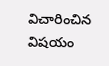విచారించిన విషయం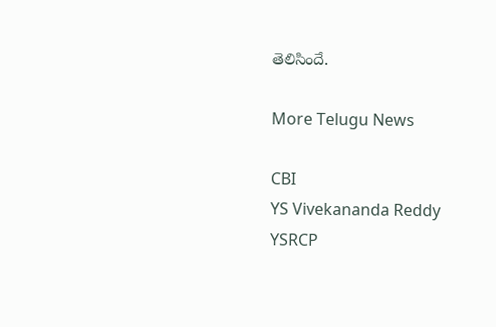తెలిసిందే.

More Telugu News

CBI
YS Vivekananda Reddy
YSRCP